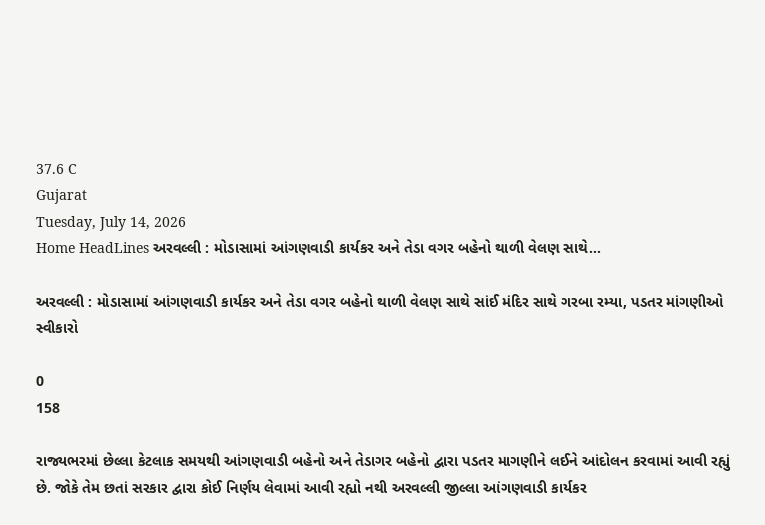37.6 C
Gujarat
Tuesday, July 14, 2026
Home HeadLines અરવલ્લી : મોડાસામાં આંગણવાડી કાર્યકર અને તેડા વગર બહેનો થાળી વેલણ સાથે...

અરવલ્લી : મોડાસામાં આંગણવાડી કાર્યકર અને તેડા વગર બહેનો થાળી વેલણ સાથે સાંઈ મંદિર સાથે ગરબા રમ્યા, પડતર માંગણીઓ સ્વીકારો

0
158

રાજ્યભરમાં છેલ્લા કેટલાક સમયથી આંગણવાડી બહેનો અને તેડાગર બહેનો દ્વારા પડતર માગણીને લઈને આંદોલન કરવામાં આવી રહ્યું છે. જોકે તેમ છતાં સરકાર દ્વારા કોઈ નિર્ણય લેવામાં આવી રહ્યો નથી અરવલ્લી જીલ્લા આંગણવાડી કાર્યકર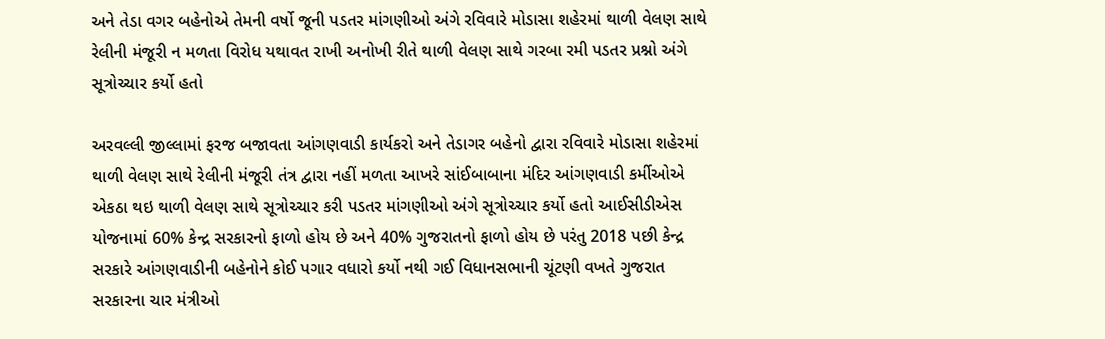અને તેડા વગર બહેનોએ તેમની વર્ષો જૂની પડતર માંગણીઓ અંગે રવિવારે મોડાસા શહેરમાં થાળી વેલણ સાથે રેલીની મંજૂરી ન મળતા વિરોધ યથાવત રાખી અનોખી રીતે થાળી વેલણ સાથે ગરબા રમી પડતર પ્રશ્નો અંગે સૂત્રોચ્ચાર કર્યો હતો

અરવલ્લી જીલ્લામાં ફરજ બજાવતા આંગણવાડી કાર્યકરો અને તેડાગર બહેનો દ્વારા રવિવારે મોડાસા શહેરમાં થાળી વેલણ સાથે રેલીની મંજૂરી તંત્ર દ્વારા નહીં મળતા આખરે સાંઈબાબાના મંદિર આંગણવાડી કર્મીઓએ એકઠા થઇ થાળી વેલણ સાથે સૂત્રોચ્ચાર કરી પડતર માંગણીઓ અંગે સૂત્રોચ્ચાર કર્યો હતો આઈસીડીએસ યોજનામાં 60% કેન્દ્ર સરકારનો ફાળો હોય છે અને 40% ગુજરાતનો ફાળો હોય છે પરંતુ 2018 પછી કેન્દ્ર સરકારે આંગણવાડીની બહેનોને કોઈ પગાર વધારો કર્યો નથી ગઈ વિધાનસભાની ચૂંટણી વખતે ગુજરાત સરકારના ચાર મંત્રીઓ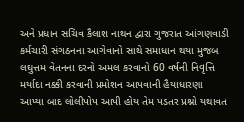અને પ્રધાન સચિવ કૈલાશ નાથન દ્વારા ગુજરાત આંગણવાડી કર્મચારી સંગઠનના આગેવાનો સાથે સમાધાન થયા મુજબ લઘુત્તમ વેતનના દરનો અમલ કરવાનો 60 વર્ષની નિવૃત્તિ મર્યાદા નક્કી કરવાની પ્રમોશન આપવાની હૈયાધારણા આપ્યા બાદ લોલીપોપ આપી હોય તેમ પડતર પ્રશ્નો યથાવત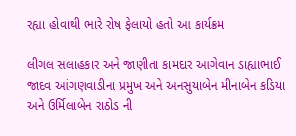રહ્યા હોવાથી ભારે રોષ ફેલાયો હતો આ કાર્યક્રમ

લીગલ સલાહકાર અને જાણીતા કામદાર આગેવાન ડાહ્યાભાઈ જાદવ આંગણવાડીના પ્રમુખ અને અનસુયાબેન મીનાબેન કડિયા અને ઉર્મિલાબેન રાઠોડ ની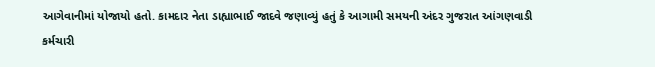આગેવાનીમાં યોજાયો હતો. કામદાર નેતા ડાહ્યાભાઈ જાદવે જણાવ્યું હતું કે આગામી સમયની અંદર ગુજરાત આંગણવાડી કર્મચારી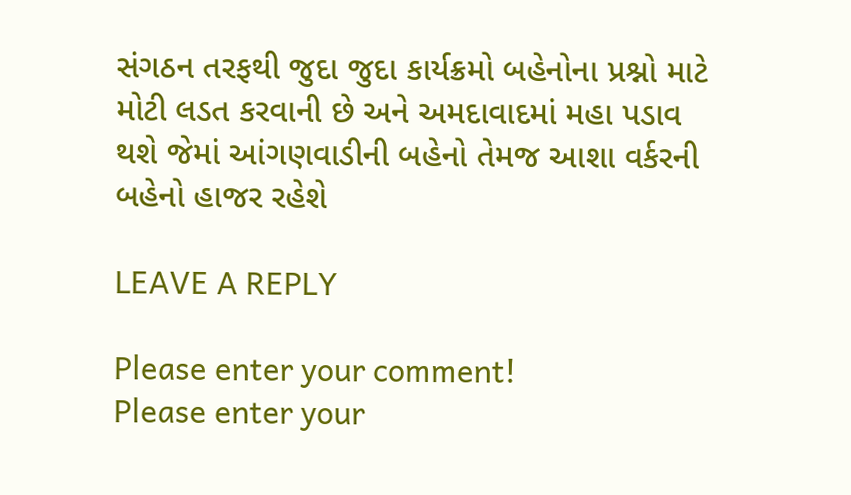સંગઠન તરફથી જુદા જુદા કાર્યક્રમો બહેનોના પ્રશ્નો માટે મોટી લડત કરવાની છે અને અમદાવાદમાં મહા પડાવ થશે જેમાં આંગણવાડીની બહેનો તેમજ આશા વર્કરની બહેનો હાજર રહેશે

LEAVE A REPLY

Please enter your comment!
Please enter your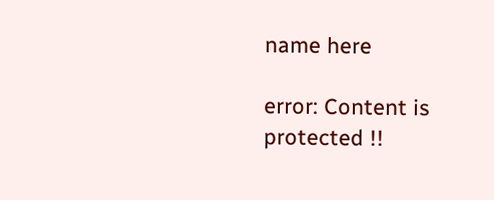name here

error: Content is protected !!